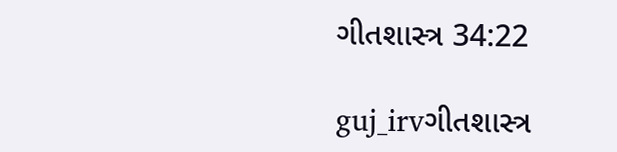ગીતશાસ્ત્ર 34:22

guj_irvગીતશાસ્ત્ર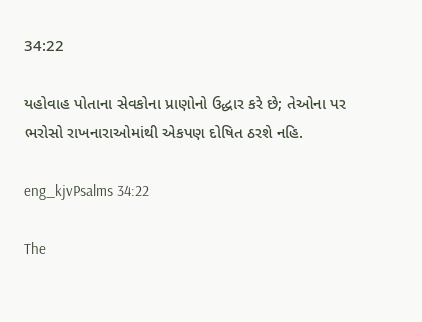34:22

યહોવાહ પોતાના સેવકોના પ્રાણોનો ઉદ્ધાર કરે છે; તેઓના પર ભરોસો રાખનારાઓમાંથી એકપણ દોષિત ઠરશે નહિ.

eng_kjvPsalms 34:22

The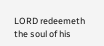LORD redeemeth the soul of his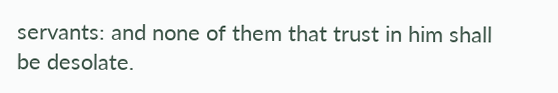servants: and none of them that trust in him shall be desolate.